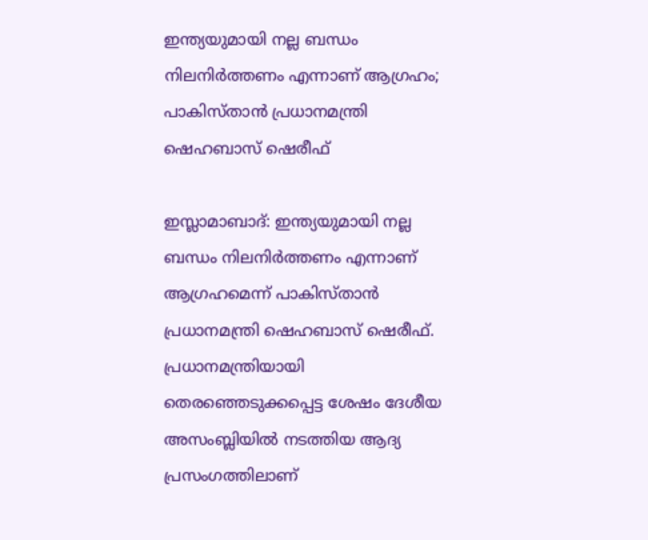ഇന്ത്യയുമായി നല്ല ബന്ധം നിലനിർത്തണം എന്നാണ് ആഗ്രഹം; പാകിസ്താൻ പ്രധാനമന്ത്രി ഷെഹബാസ് ഷെരീഫ്

ഇസ്ലാമാബാദ്: ഇന്ത്യയുമായി നല്ല ബന്ധം നിലനിർത്തണം എന്നാണ് ആഗ്രഹമെന്ന് പാകിസ്താൻ പ്രധാനമന്ത്രി ഷെഹബാസ് ഷെരീഫ്. പ്രധാനമന്ത്രിയായി തെരഞ്ഞെടുക്കപ്പെട്ട ശേഷം ദേശീയ അസംബ്ലിയിൽ നടത്തിയ ആദ്യ പ്രസംഗത്തിലാണ്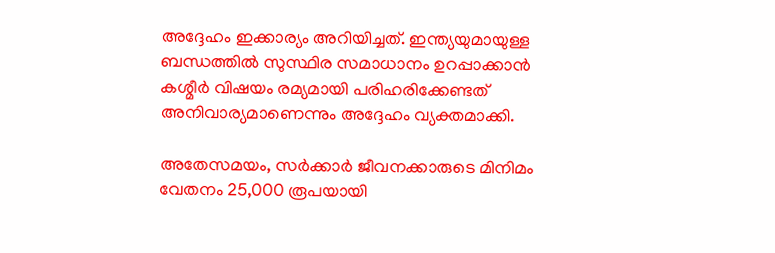അദ്ദേഹം ഇക്കാര്യം അറിയിച്ചത്. ഇന്ത്യയുമായുള്ള ബന്ധത്തിൽ സുസ്ഥിര സമാധാനം ഉറപ്പാക്കാൻ കശ്മീർ വിഷയം രമ്യമായി പരിഹരിക്കേണ്ടത് അനിവാര്യമാണെന്നും അദ്ദേഹം വ്യക്തമാക്കി.

അതേസമയം, സർക്കാർ ജീവനക്കാരുടെ മിനിമം വേതനം 25,000 രൂപയായി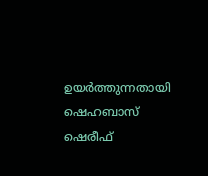ഉയർത്തുന്നതായി ഷെഹബാസ് ഷെരീഫ്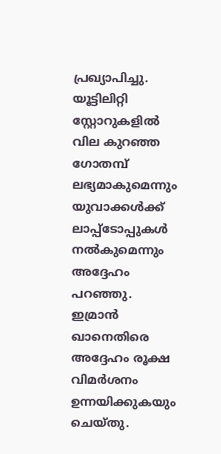പ്രഖ്യാപിച്ചു. യൂട്ടിലിറ്റി സ്റ്റോറുകളിൽ വില കുറഞ്ഞ ഗോതമ്പ് ലഭ്യമാകുമെന്നും യുവാക്കൾക്ക് ലാപ്പ്‌ടോപ്പുകൾ നൽകുമെന്നും അദ്ദേഹം പറഞ്ഞു. ഇമ്രാൻ ഖാനെതിരെ അദ്ദേഹം രൂക്ഷ വിമർശനം ഉന്നയിക്കുകയും ചെയ്തു.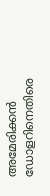അമേരിക്കൻ ഡോളറിനെതിരെ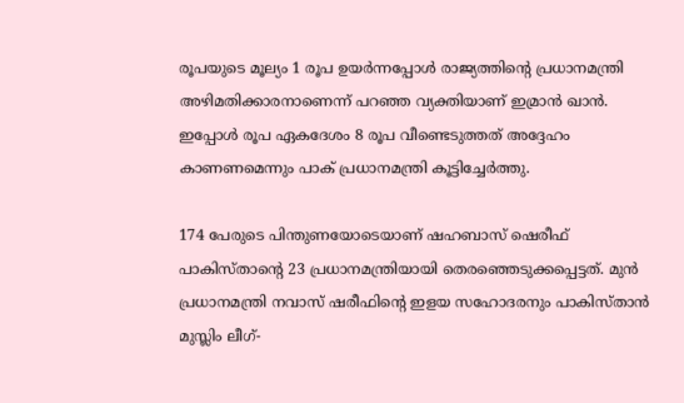രൂപയുടെ മൂല്യം 1 രൂപ ഉയർന്നപ്പോൾ രാജ്യത്തിന്റെ പ്രധാനമന്ത്രി അഴിമതിക്കാരനാണെന്ന് പറഞ്ഞ വ്യക്തിയാണ് ഇമ്രാൻ ഖാൻ. ഇപ്പോൾ രൂപ ഏകദേശം 8 രൂപ വീണ്ടെടുത്തത് അദ്ദേഹം കാണണമെന്നും പാക് പ്രധാനമന്ത്രി കൂട്ടിച്ചേർത്തു.

174 പേരുടെ പിന്തുണയോടെയാണ് ഷഹബാസ് ഷെരീഫ് പാകിസ്താന്റെ 23 പ്രധാനമന്ത്രിയായി തെരഞ്ഞെടുക്കപ്പെട്ടത്. മുൻ പ്രധാനമന്ത്രി നവാസ് ഷരീഫിന്റെ ഇളയ സഹോദരനും പാകിസ്താൻ മുസ്ലിം ലീഗ്-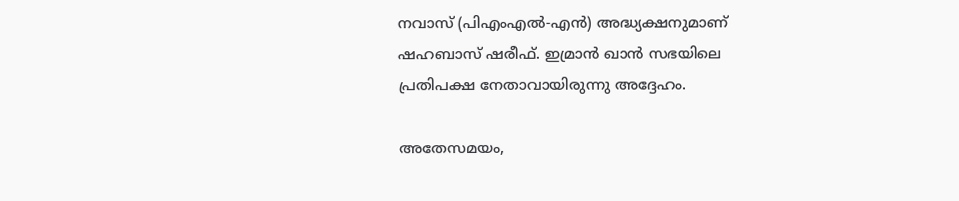നവാസ് (പിഎംഎൽ-എൻ) അദ്ധ്യക്ഷനുമാണ് ഷഹബാസ് ഷരീഫ്. ഇമ്രാൻ ഖാൻ സഭയിലെ പ്രതിപക്ഷ നേതാവായിരുന്നു അദ്ദേഹം.

അതേസമയം,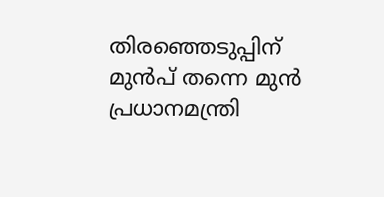തിരഞ്ഞെടുപ്പിന് മുൻപ് തന്നെ മുൻ പ്രധാനമന്ത്രി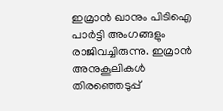ഇമ്രാൻ ഖാനും പിടിഐ പാർട്ടി അംഗങ്ങളും രാജിവച്ചിരുന്നു. ഇമ്രാൻ അനുകൂലികൾ തിരഞ്ഞെടുപ്പ്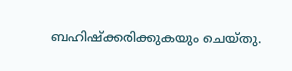ബഹിഷ്‌ക്കരിക്കുകയും ചെയ്തു.